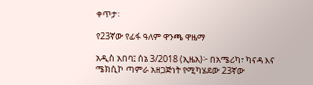ቀጥታ፡

የ23ኛው የፊፋ ዓለም ዋንጫ ዋዜማ

አዲስ አበባ፤ ሰኔ 3/2018 (ኢዜአ)፦ በአሜሪካ፣ ካናዳ እና ሜክሲኮ ጣምራ አዘጋጅነት የሚካሄደው 23ኛው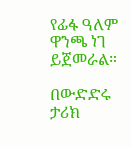የፊፋ ዓለም ዋንጫ ነገ ይጀመራል።

በውድድሩ ታሪክ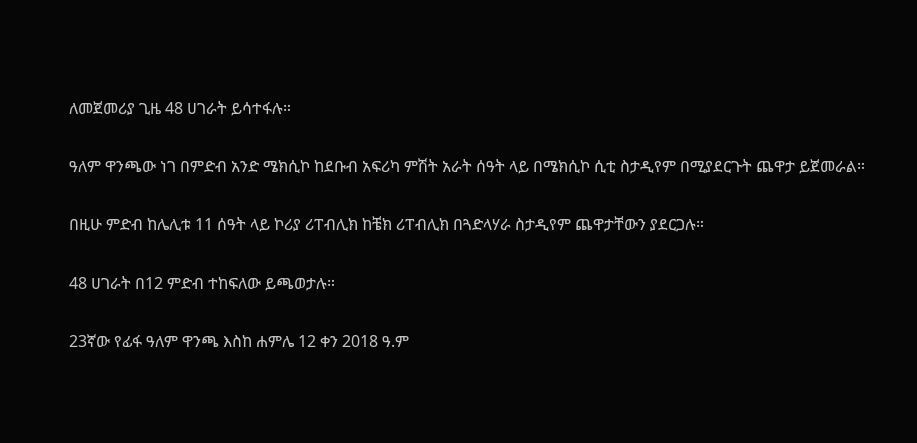ለመጀመሪያ ጊዜ 48 ሀገራት ይሳተፋሉ።

ዓለም ዋንጫው ነገ በምድብ አንድ ሜክሲኮ ከደቡብ አፍሪካ ምሽት አራት ሰዓት ላይ በሜክሲኮ ሲቲ ስታዲየም በሚያደርጉት ጨዋታ ይጀመራል።

በዚሁ ምድብ ከሌሊቱ 11 ሰዓት ላይ ኮሪያ ሪፐብሊክ ከቼክ ሪፐብሊክ በጓድላሃራ ስታዲየም ጨዋታቸውን ያደርጋሉ።

48 ሀገራት በ12 ምድብ ተከፍለው ይጫወታሉ።

23ኛው የፊፋ ዓለም ዋንጫ እስከ ሐምሌ 12 ቀን 2018 ዓ.ም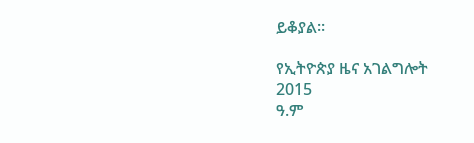ይቆያል።

የኢትዮጵያ ዜና አገልግሎት
2015
ዓ.ም